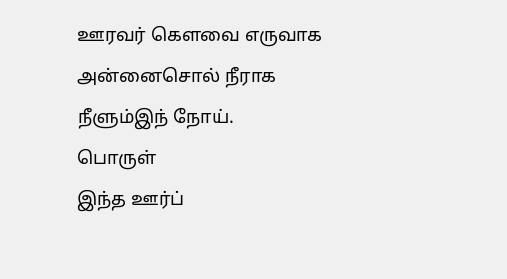ஊரவர் கெளவை எருவாக அன்னைசொல் நீராக நீளும்இந் நோய்.
பொருள்
இந்த ஊர்ப்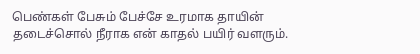பெண்கள் பேசும் பேச்சே உரமாக தாயின் தடைச்சொல் நீராக என் காதல் பயிர் வளரும்.